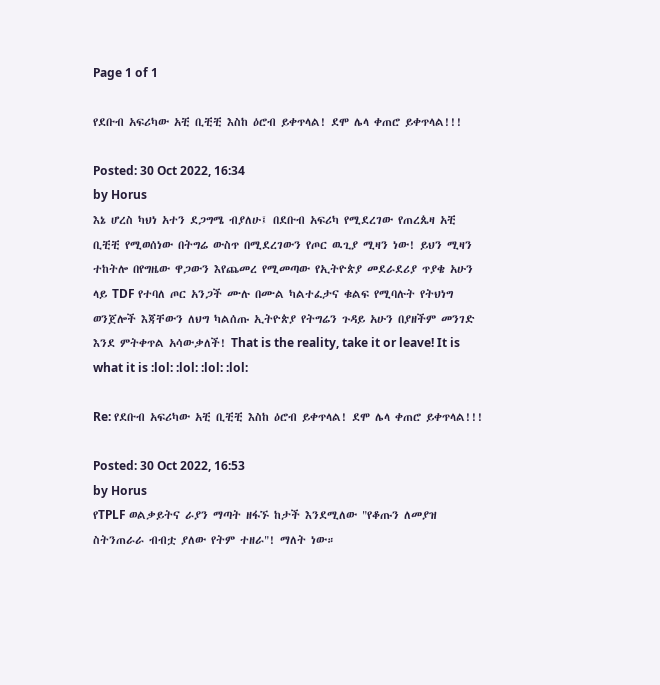Page 1 of 1

የደቡብ አፍሪካው አቺ ቢቺቺ እስከ ዕሮብ ይቀጥላል! ደሞ ሌላ ቀጠሮ ይቀጥላል!!!

Posted: 30 Oct 2022, 16:34
by Horus
እኔ ሆረስ ካህነ አተን ደጋግሜ ብያለሁ፤ በደቡብ አፍሪካ የሚደረገው የጠረጴዛ አቺ ቢቺቺ የሚወሰነው በትግሬ ውስጥ በሚደረገውን የጦር ዉጊያ ሚዛን ነው! ይህን ሚዛን ተከትሎ በየግዜው ዋጋውን እየጨመረ የሚመጣው የኢትዮጵያ መደራደሪያ ጥያቄ አሁን ላይ TDF የተባለ ጦር አንጋች ሙሉ በሙል ካልተፈታና ቁልፍ የሚባሉት የትህነግ ወንጀሎች እጃቸውን ለህግ ካልሰጡ ኢትዮጵያ የትግሬን ጉዳይ አሁን በያዘችም መንገድ እንደ ምትቀጥል አሳውቃለች! That is the reality, take it or leave! It is what it is :lol: :lol: :lol: :lol:

Re: የደቡብ አፍሪካው አቺ ቢቺቺ እስከ ዕሮብ ይቀጥላል! ደሞ ሌላ ቀጠሮ ይቀጥላል!!!

Posted: 30 Oct 2022, 16:53
by Horus
የTPLF ወልቃይትና ራያን ማጣት ዘፋኙ ከታች እንደሚለው "የቆጡን ለመያዝ ስትንጠራራ ብብቷ ያለው የትም ተዘራ"! ማለት ነው።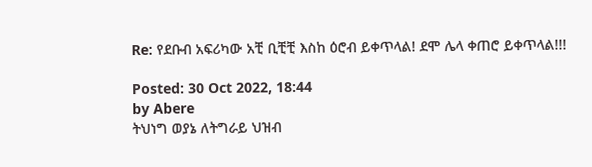Re: የደቡብ አፍሪካው አቺ ቢቺቺ እስከ ዕሮብ ይቀጥላል! ደሞ ሌላ ቀጠሮ ይቀጥላል!!!

Posted: 30 Oct 2022, 18:44
by Abere
ትህነግ ወያኔ ለትግራይ ህዝብ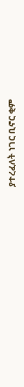ያተረፈለት ነገር ቢኖር ቂም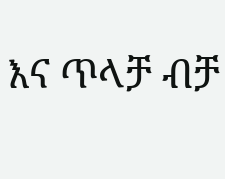እና ጥላቻ ብቻ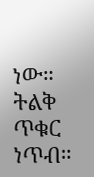ነው። ትልቅ ጥቁር ነጥብ።